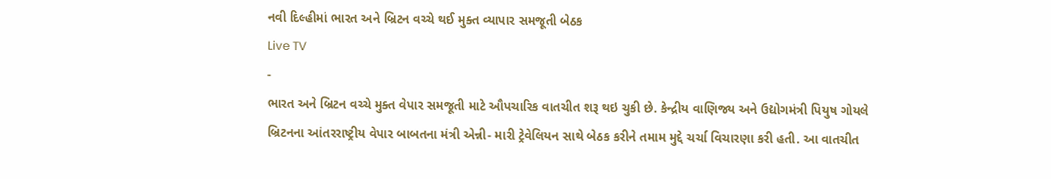નવી દિલ્હીમાં ભારત અને બ્રિટન વચ્ચે થઈ મુક્ત વ્યાપાર સમજૂતી બેઠક
Live TV
-
ભારત અને બ્રિટન વચ્ચે મુક્ત વેપાર સમજૂતી માટે ઔપચારિક વાતચીત શરૂ થઇ ચુકી છે. કેન્દ્રીય વાણિજ્ય અને ઉદ્યોગમંત્રી પિયુષ ગોયલે બ્રિટનના આંતરરાષ્ટ્રીય વેપાર બાબતના મંત્રી એન્ની- મારી ટ્રેવેલિયન સાથે બેઠક કરીને તમામ મુદ્દે ચર્ચા વિચારણા કરી હતી. આ વાતચીત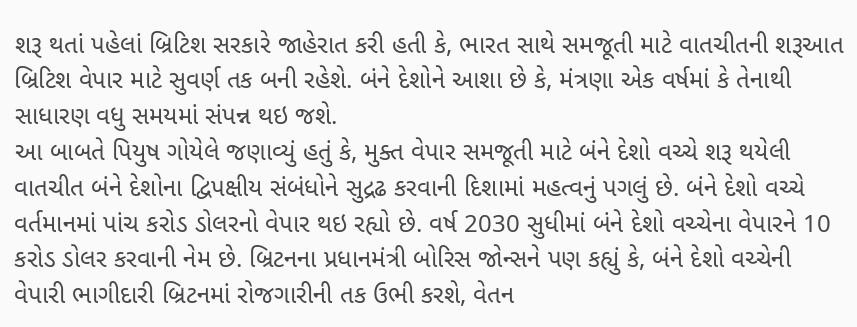શરૂ થતાં પહેલાં બ્રિટિશ સરકારે જાહેરાત કરી હતી કે, ભારત સાથે સમજૂતી માટે વાતચીતની શરૂઆત બ્રિટિશ વેપાર માટે સુવર્ણ તક બની રહેશે. બંને દેશોને આશા છે કે, મંત્રણા એક વર્ષમાં કે તેનાથી સાધારણ વધુ સમયમાં સંપન્ન થઇ જશે.
આ બાબતે પિયુષ ગોયેલે જણાવ્યું હતું કે, મુક્ત વેપાર સમજૂતી માટે બંને દેશો વચ્ચે શરૂ થયેલી વાતચીત બંને દેશોના દ્વિપક્ષીય સંબંધોને સુદ્રઢ કરવાની દિશામાં મહત્વનું પગલું છે. બંને દેશો વચ્ચે વર્તમાનમાં પાંચ કરોડ ડોલરનો વેપાર થઇ રહ્યો છે. વર્ષ 2030 સુધીમાં બંને દેશો વચ્ચેના વેપારને 10 કરોડ ડોલર કરવાની નેમ છે. બ્રિટનના પ્રધાનમંત્રી બોરિસ જોન્સને પણ કહ્યું કે, બંને દેશો વચ્ચેની વેપારી ભાગીદારી બ્રિટનમાં રોજગારીની તક ઉભી કરશે, વેતન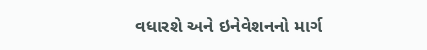વધારશે અને ઇનેવેશનનો માર્ગ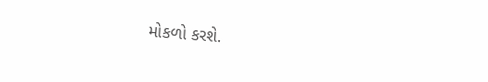મોકળો કરશે.